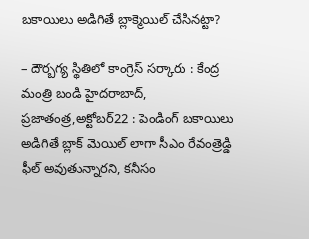బకాయిలు అడిగితే బ్లాక్మెయిల్ చేసినట్టా?

– దౌర్బగ్య స్థితిలో కాంగ్రెస్ సర్కారు : కేంద్ర మంత్రి బండి హైదరాబాద్, ప్రజాతంత్ర,అక్టోబర్22 : పెండింగ్ బకాయిలు అడిగితే బ్లాక్ మెయిల్ లాగా సీఎం రేవంత్రెడ్డి ఫీల్ అవుతున్నారని, కనీసం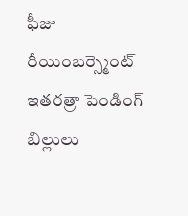ఫీజు రీయింబర్స్మెంట్ ఇతరత్రా పెండింగ్ బిల్లులు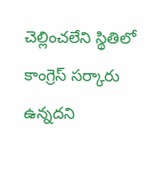చెల్లించలేని స్థితిలో కాంగ్రెస్ సర్కారు ఉన్నదని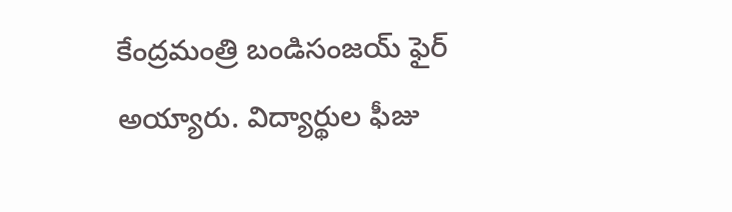కేంద్రమంత్రి బండిసంజయ్ ఫైర్ అయ్యారు. విద్యార్థుల ఫీజు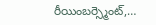రీయింబర్స్మెంట్,…